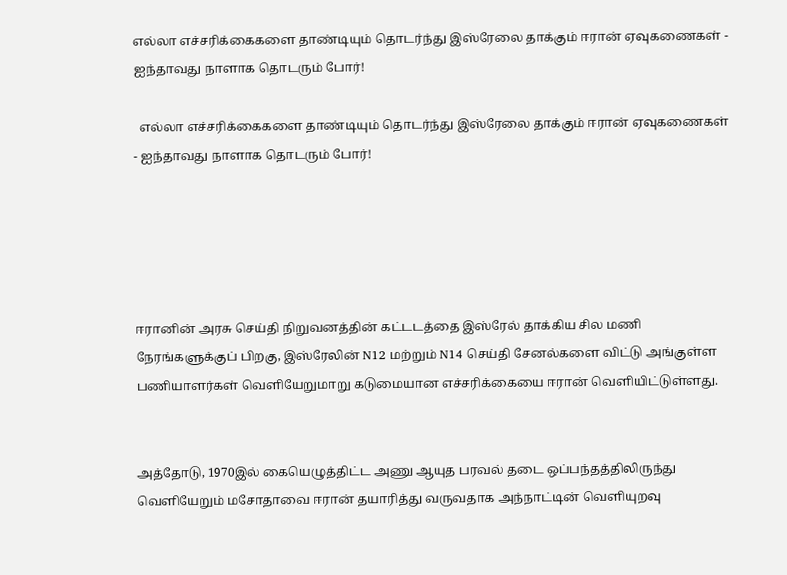எல்லா எச்சரிக்கைகளை தாண்டியும் தொடர்ந்து இஸ்ரேலை தாக்கும் ஈரான் ஏவுகணைகள் - ஐந்தாவது நாளாக தொடரும் போர்!

  எல்லா எச்சரிக்கைகளை தாண்டியும் தொடர்ந்து இஸ்ரேலை தாக்கும் ஈரான் ஏவுகணைகள் - ஐந்தாவது நாளாக தொடரும் போர்!





ஈரானின் அரசு செய்தி நிறுவனத்தின் கட்டடத்தை இஸ்ரேல் தாக்கிய சில மணி நேரங்களுக்குப் பிறகு, இஸ்ரேலின் N12 மற்றும் N14 செய்தி சேனல்களை விட்டு அங்குள்ள பணியாளர்கள் வெளியேறுமாறு கடுமையான எச்சரிக்கையை ஈரான் வெளியிட்டுள்ளது.


அத்தோடு, 1970இல் கையெழுத்திட்ட அணு ஆயுத பரவல் தடை ஒப்பந்தத்திலிருந்து வெளியேறும் மசோதாவை ஈரான் தயாரித்து வருவதாக அந்நாட்டின் வெளியுறவு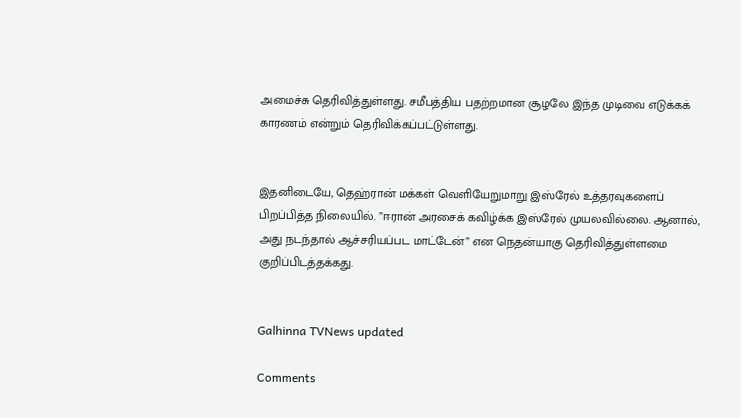அமைச்சு தெரிவித்துள்ளது. சமீபத்திய பதற்றமான சூழலே இந்த முடிவை எடுக்கக் காரணம் என்றும் தெரிவிக்கப்பட்டுள்ளது.


இதனிடையே, தெஹ்ரான் மக்கள் வெளியேறுமாறு இஸ்ரேல் உத்தரவுகளைப் பிறப்பித்த நிலையில். ”ஈரான் அரசைக் கவிழ்க்க இஸ்ரேல் முயலவில்லை. ஆனால், அது நடந்தால் ஆச்சரியப்பட மாட்டேன்” என நெதன்யாகு தெரிவித்துள்ளமை குறிப்பிடத்தக்கது.


Galhinna TVNews updated

Comments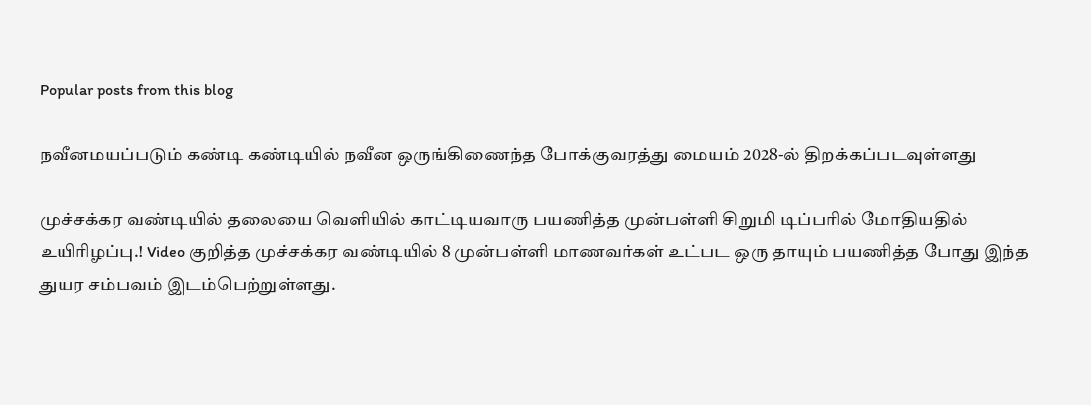Popular posts from this blog

நவீனமயப்படும் கண்டி கண்டியில் நவீன ஒருங்கிணைந்த போக்குவரத்து மையம் 2028-ல் திறக்கப்படவுள்ளது

முச்சக்கர வண்டியில் தலையை வெளியில் காட்டியவாரு பயணித்த முன்பள்ளி சிறுமி டிப்பரில் மோதியதில் உயிரிழப்பு.! Video குறித்த முச்சக்கர வண்டியில் 8 முன்பள்ளி மாணவர்கள் உட்பட ஒரு தாயும் பயணித்த போது இந்த துயர சம்பவம் இடம்பெற்றுள்ளது.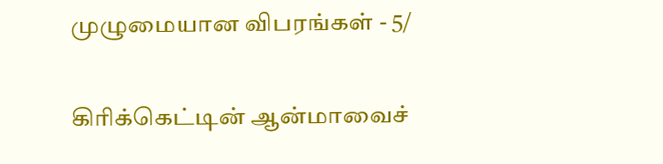முழுமையான விபரங்கள் - 5/

கிரிக்கெட்டின் ஆன்மாவைச்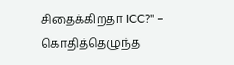சிதைக்கிறதா ICC?" – கொதித்தெழுந்த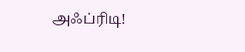அஃப்ரிடி!